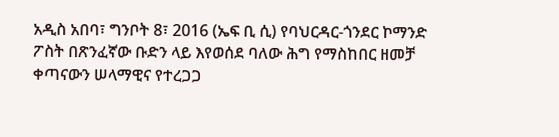አዲስ አበባ፣ ግንቦት 8፣ 2016 (ኤፍ ቢ ሲ) የባህርዳር-ጎንደር ኮማንድ ፖስት በጽንፈኛው ቡድን ላይ እየወሰደ ባለው ሕግ የማስከበር ዘመቻ ቀጣናውን ሠላማዊና የተረጋጋ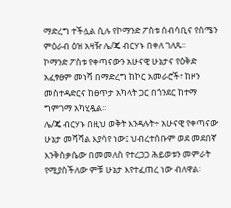ማድረግ ተችሏል ሲሉ የኮማንድ ፖስቱ ሰብሳቢና የሰሜን ምዕራብ ዕዝ አዛዥ ሌ/ጄ ብርሃኑ በቀለ ገለጹ፡፡
ኮማንድ ፖስቱ የቀጣናውን አሁናዊ ሁኔታና የዕቅድ አፈፃፀም መነሻ በማድረግ ከኮር አመራሮች፣ ከዞን መስተዳድርና ከፀጥታ አካላት ጋር በጎንደር ከተማ ግምገማ አካሂዷል፡፡
ሌ/ጄ ብርሃኑ በዚህ ወቅት እንዳሉት÷ አሁናዊ የቀጣናው ሁኔታ መሻሻል እያሳየ ነው፤ ህብረተሰቡም ወደ መደበኛ እንቅስቃሴው በመመለስ የተረጋጋ ሕይወቱን መምራት የሚያስችለው ምቹ ሁኔታ እየተፈጠረ ነው ብለዋል፡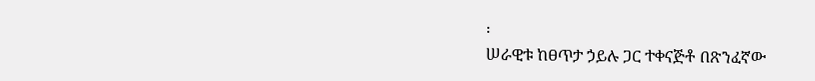፡
ሠራዊቱ ከፀጥታ ኃይሉ ጋር ተቀናጅቶ በጽንፈኛው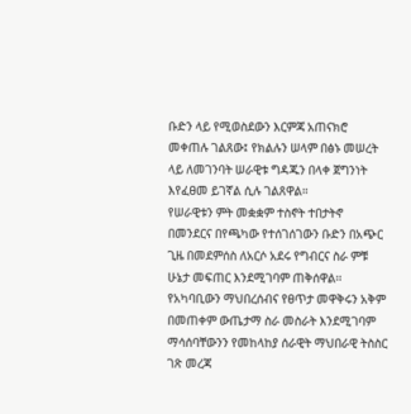ቡድን ላይ የሚወስደውን እርምጃ አጠናክሮ መቀጠሉ ገልጸው፤ የክልሉን ሠላም በፅኑ መሠረት ላይ ለመገንባት ሠራዊቱ ግዳጁን በላቀ ጀግንነት እየፈፀመ ይገኛል ሲሉ ገልጸዋል።
የሠራዊቱን ምት መቋቋም ተስኖት ተበታትኖ በመንደርና በየጫካው የተሰገሰገውን ቡድን በአጭር ጊዜ በመደምሰስ ለአርሶ አደሩ የግብርና ስራ ምቹ ሁኔታ መፍጠር እንደሚገባም ጠቅሰዋል፡፡
የአካባቢውን ማህበረሰብና የፀጥታ መዋቅሩን አቅም በመጠቀም ውጤታማ ስራ መስራት እንደሚገባም ማሳሰባቸውንን የመከላከያ ሰራዊት ማህበራዊ ትስስር ገጽ መረጃ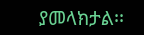ያመላክታል፡፡